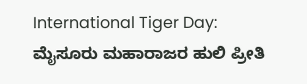International Tiger Day: ಮೈಸೂರು ಮಹಾರಾಜರ ಹುಲಿ ಪ್ರೀತಿ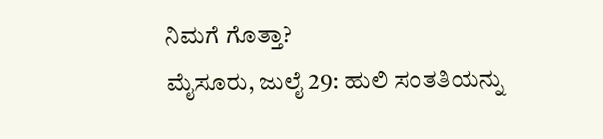ನಿಮಗೆ ಗೊತ್ತಾ?
ಮೈಸೂರು, ಜುಲೈ 29: ಹುಲಿ ಸಂತತಿಯನ್ನು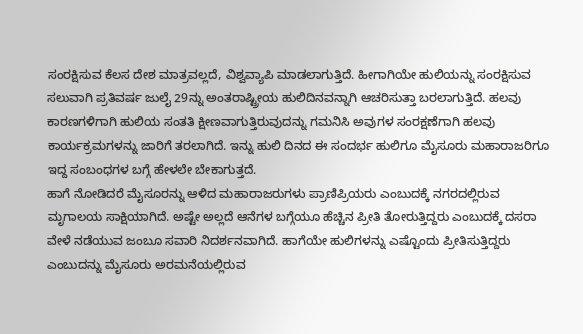ಸಂರಕ್ಷಿಸುವ ಕೆಲಸ ದೇಶ ಮಾತ್ರವಲ್ಲದೆ, ವಿಶ್ವವ್ಯಾಪಿ ಮಾಡಲಾಗುತ್ತಿದೆ. ಹೀಗಾಗಿಯೇ ಹುಲಿಯನ್ನು ಸಂರಕ್ಷಿಸುವ ಸಲುವಾಗಿ ಪ್ರತಿವರ್ಷ ಜುಲೈ 29ನ್ನು ಅಂತರಾಷ್ಟ್ರೀಯ ಹುಲಿದಿನವನ್ನಾಗಿ ಆಚರಿಸುತ್ತಾ ಬರಲಾಗುತ್ತಿದೆ. ಹಲವು ಕಾರಣಗಳಿಗಾಗಿ ಹುಲಿಯ ಸಂತತಿ ಕ್ಷೀಣವಾಗುತ್ತಿರುವುದನ್ನು ಗಮನಿಸಿ ಅವುಗಳ ಸಂರಕ್ಷಣೆಗಾಗಿ ಹಲವು ಕಾರ್ಯಕ್ರಮಗಳನ್ನು ಜಾರಿಗೆ ತರಲಾಗಿದೆ. ಇನ್ನು ಹುಲಿ ದಿನದ ಈ ಸಂದರ್ಭ ಹುಲಿಗೂ ಮೈಸೂರು ಮಹಾರಾಜರಿಗೂ ಇದ್ದ ಸಂಬಂಧಗಳ ಬಗ್ಗೆ ಹೇಳಲೇ ಬೇಕಾಗುತ್ತದೆ.
ಹಾಗೆ ನೋಡಿದರೆ ಮೈಸೂರನ್ನು ಆಳಿದ ಮಹಾರಾಜರುಗಳು ಪ್ರಾಣಿಪ್ರಿಯರು ಎಂಬುದಕ್ಕೆ ನಗರದಲ್ಲಿರುವ ಮೃಗಾಲಯ ಸಾಕ್ಷಿಯಾಗಿದೆ. ಅಷ್ಟೇ ಅಲ್ಲದೆ ಆನೆಗಳ ಬಗ್ಗೆಯೂ ಹೆಚ್ಚಿನ ಪ್ರೀತಿ ತೋರುತ್ತಿದ್ದರು ಎಂಬುದಕ್ಕೆ ದಸರಾ ವೇಳೆ ನಡೆಯುವ ಜಂಬೂ ಸವಾರಿ ನಿದರ್ಶನವಾಗಿದೆ. ಹಾಗೆಯೇ ಹುಲಿಗಳನ್ನು ಎಷ್ಟೊಂದು ಪ್ರೀತಿಸುತ್ತಿದ್ದರು ಎಂಬುದನ್ನು ಮೈಸೂರು ಅರಮನೆಯಲ್ಲಿರುವ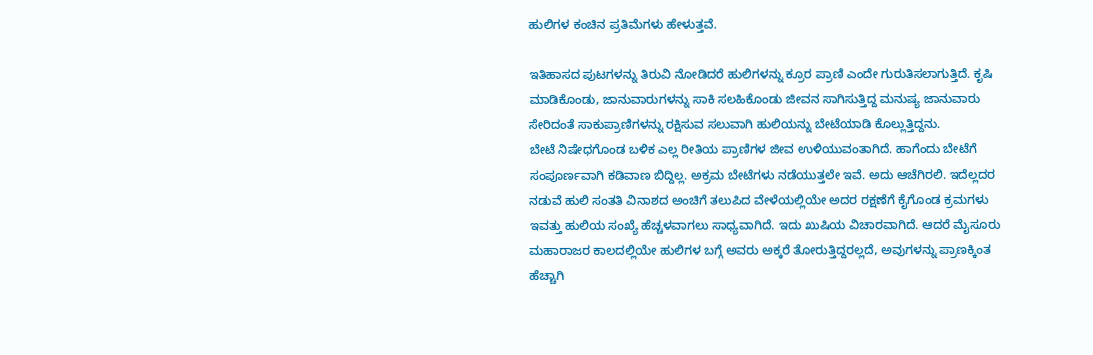ಹುಲಿಗಳ ಕಂಚಿನ ಪ್ರತಿಮೆಗಳು ಹೇಳುತ್ತವೆ.

ಇತಿಹಾಸದ ಪುಟಗಳನ್ನು ತಿರುವಿ ನೋಡಿದರೆ ಹುಲಿಗಳನ್ನು ಕ್ರೂರ ಪ್ರಾಣಿ ಎಂದೇ ಗುರುತಿಸಲಾಗುತ್ತಿದೆ. ಕೃಷಿ ಮಾಡಿಕೊಂಡು, ಜಾನುವಾರುಗಳನ್ನು ಸಾಕಿ ಸಲಹಿಕೊಂಡು ಜೀವನ ಸಾಗಿಸುತ್ತಿದ್ದ ಮನುಷ್ಯ ಜಾನುವಾರು ಸೇರಿದಂತೆ ಸಾಕುಪ್ರಾಣಿಗಳನ್ನು ರಕ್ಷಿಸುವ ಸಲುವಾಗಿ ಹುಲಿಯನ್ನು ಬೇಟೆಯಾಡಿ ಕೊಲ್ಲುತ್ತಿದ್ದನು.
ಬೇಟೆ ನಿಷೇಧಗೊಂಡ ಬಳಿಕ ಎಲ್ಲ ರೀತಿಯ ಪ್ರಾಣಿಗಳ ಜೀವ ಉಳಿಯುವಂತಾಗಿದೆ. ಹಾಗೆಂದು ಬೇಟೆಗೆ ಸಂಪೂರ್ಣವಾಗಿ ಕಡಿವಾಣ ಬಿದ್ದಿಲ್ಲ. ಅಕ್ರಮ ಬೇಟೆಗಳು ನಡೆಯುತ್ತಲೇ ಇವೆ. ಅದು ಆಚೆಗಿರಲಿ. ಇದೆಲ್ಲದರ ನಡುವೆ ಹುಲಿ ಸಂತತಿ ವಿನಾಶದ ಅಂಚಿಗೆ ತಲುಪಿದ ವೇಳೆಯಲ್ಲಿಯೇ ಅದರ ರಕ್ಷಣೆಗೆ ಕೈಗೊಂಡ ಕ್ರಮಗಳು ಇವತ್ತು ಹುಲಿಯ ಸಂಖ್ಯೆ ಹೆಚ್ಚಳವಾಗಲು ಸಾಧ್ಯವಾಗಿದೆ. ಇದು ಖುಷಿಯ ವಿಚಾರವಾಗಿದೆ. ಆದರೆ ಮೈಸೂರು ಮಹಾರಾಜರ ಕಾಲದಲ್ಲಿಯೇ ಹುಲಿಗಳ ಬಗ್ಗೆ ಅವರು ಅಕ್ಕರೆ ತೋರುತ್ತಿದ್ದರಲ್ಲದೆ, ಅವುಗಳನ್ನು ಪ್ರಾಣಕ್ಕಿಂತ ಹೆಚ್ಚಾಗಿ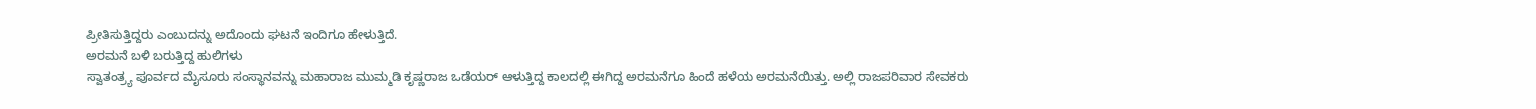ಪ್ರೀತಿಸುತ್ತಿದ್ದರು ಎಂಬುದನ್ನು ಅದೊಂದು ಘಟನೆ ಇಂದಿಗೂ ಹೇಳುತ್ತಿದೆ.
ಅರಮನೆ ಬಳಿ ಬರುತ್ತಿದ್ದ ಹುಲಿಗಳು
ಸ್ವಾತಂತ್ರ್ಯ ಪೂರ್ವದ ಮೈಸೂರು ಸಂಸ್ಥಾನವನ್ನು ಮಹಾರಾಜ ಮುಮ್ಮಡಿ ಕೃಷ್ಣರಾಜ ಒಡೆಯರ್ ಆಳುತ್ತಿದ್ದ ಕಾಲದಲ್ಲಿ ಈಗಿದ್ದ ಅರಮನೆಗೂ ಹಿಂದೆ ಹಳೆಯ ಅರಮನೆಯಿತ್ತು. ಅಲ್ಲಿ ರಾಜಪರಿವಾರ ಸೇವಕರು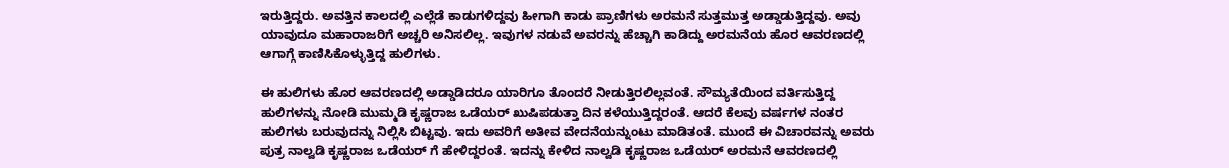ಇರುತ್ತಿದ್ದರು. ಅವತ್ತಿನ ಕಾಲದಲ್ಲಿ ಎಲ್ಲೆಡೆ ಕಾಡುಗಳಿದ್ದವು ಹೀಗಾಗಿ ಕಾಡು ಪ್ರಾಣಿಗಳು ಅರಮನೆ ಸುತ್ತಮುತ್ತ ಅಡ್ಡಾಡುತ್ತಿದ್ದವು. ಅವು ಯಾವುದೂ ಮಹಾರಾಜರಿಗೆ ಅಚ್ಚರಿ ಅನಿಸಲಿಲ್ಲ. ಇವುಗಳ ನಡುವೆ ಅವರನ್ನು ಹೆಚ್ಚಾಗಿ ಕಾಡಿದ್ದು ಅರಮನೆಯ ಹೊರ ಆವರಣದಲ್ಲಿ ಆಗಾಗ್ಗೆ ಕಾಣಿಸಿಕೊಳ್ಳುತ್ತಿದ್ದ ಹುಲಿಗಳು.

ಈ ಹುಲಿಗಳು ಹೊರ ಆವರಣದಲ್ಲಿ ಅಡ್ಡಾಡಿದರೂ ಯಾರಿಗೂ ತೊಂದರೆ ನೀಡುತ್ತಿರಲಿಲ್ಲವಂತೆ. ಸೌಮ್ಯತೆಯಿಂದ ವರ್ತಿಸುತ್ತಿದ್ದ ಹುಲಿಗಳನ್ನು ನೋಡಿ ಮುಮ್ಮಡಿ ಕೃಷ್ಣರಾಜ ಒಡೆಯರ್ ಖುಷಿಪಡುತ್ತಾ ದಿನ ಕಳೆಯುತ್ತಿದ್ದರಂತೆ. ಆದರೆ ಕೆಲವು ವರ್ಷಗಳ ನಂತರ ಹುಲಿಗಳು ಬರುವುದನ್ನು ನಿಲ್ಲಿಸಿ ಬಿಟ್ಟವು. ಇದು ಅವರಿಗೆ ಅತೀವ ವೇದನೆಯನ್ನುಂಟು ಮಾಡಿತಂತೆ. ಮುಂದೆ ಈ ವಿಚಾರವನ್ನು ಅವರು ಪುತ್ರ ನಾಲ್ವಡಿ ಕೃಷ್ಣರಾಜ ಒಡೆಯರ್ ಗೆ ಹೇಳಿದ್ದರಂತೆ. ಇದನ್ನು ಕೇಳಿದ ನಾಲ್ವಡಿ ಕೃಷ್ಣರಾಜ ಒಡೆಯರ್ ಅರಮನೆ ಆವರಣದಲ್ಲಿ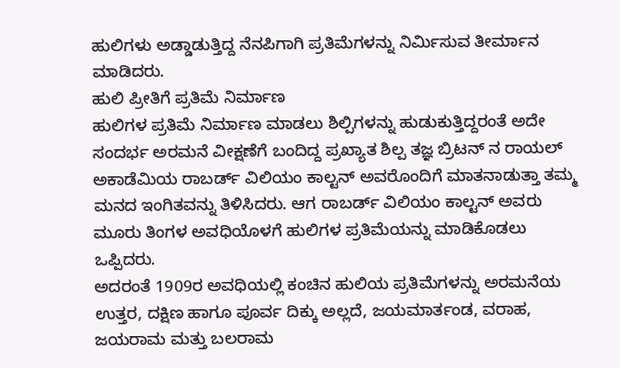ಹುಲಿಗಳು ಅಡ್ಡಾಡುತ್ತಿದ್ದ ನೆನಪಿಗಾಗಿ ಪ್ರತಿಮೆಗಳನ್ನು ನಿರ್ಮಿಸುವ ತೀರ್ಮಾನ ಮಾಡಿದರು.
ಹುಲಿ ಪ್ರೀತಿಗೆ ಪ್ರತಿಮೆ ನಿರ್ಮಾಣ
ಹುಲಿಗಳ ಪ್ರತಿಮೆ ನಿರ್ಮಾಣ ಮಾಡಲು ಶಿಲ್ಪಿಗಳನ್ನು ಹುಡುಕುತ್ತಿದ್ದರಂತೆ ಅದೇ ಸಂದರ್ಭ ಅರಮನೆ ವೀಕ್ಷಣೆಗೆ ಬಂದಿದ್ದ ಪ್ರಖ್ಯಾತ ಶಿಲ್ಪ ತಜ್ಞ ಬ್ರಿಟನ್ ನ ರಾಯಲ್ ಅಕಾಡೆಮಿಯ ರಾಬರ್ಡ್ ವಿಲಿಯಂ ಕಾಲ್ಟನ್ ಅವರೊಂದಿಗೆ ಮಾತನಾಡುತ್ತಾ ತಮ್ಮ ಮನದ ಇಂಗಿತವನ್ನು ತಿಳಿಸಿದರು. ಆಗ ರಾಬರ್ಡ್ ವಿಲಿಯಂ ಕಾಲ್ಟನ್ ಅವರು ಮೂರು ತಿಂಗಳ ಅವಧಿಯೊಳಗೆ ಹುಲಿಗಳ ಪ್ರತಿಮೆಯನ್ನು ಮಾಡಿಕೊಡಲು ಒಪ್ಪಿದರು.
ಅದರಂತೆ 1909ರ ಅವಧಿಯಲ್ಲಿ ಕಂಚಿನ ಹುಲಿಯ ಪ್ರತಿಮೆಗಳನ್ನು ಅರಮನೆಯ ಉತ್ತರ, ದಕ್ಷಿಣ ಹಾಗೂ ಪೂರ್ವ ದಿಕ್ಕು ಅಲ್ಲದೆ, ಜಯಮಾರ್ತಂಡ, ವರಾಹ, ಜಯರಾಮ ಮತ್ತು ಬಲರಾಮ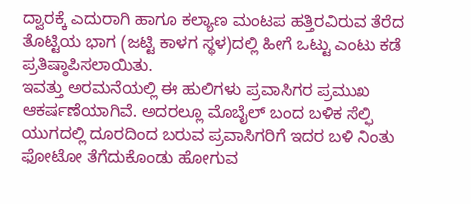ದ್ವಾರಕ್ಕೆ ಎದುರಾಗಿ ಹಾಗೂ ಕಲ್ಯಾಣ ಮಂಟಪ ಹತ್ತಿರವಿರುವ ತೆರೆದ ತೊಟ್ಟಿಯ ಭಾಗ (ಜಟ್ಟಿ ಕಾಳಗ ಸ್ಥಳ)ದಲ್ಲಿ ಹೀಗೆ ಒಟ್ಟು ಎಂಟು ಕಡೆ ಪ್ರತಿಷ್ಠಾಪಿಸಲಾಯಿತು.
ಇವತ್ತು ಅರಮನೆಯಲ್ಲಿ ಈ ಹುಲಿಗಳು ಪ್ರವಾಸಿಗರ ಪ್ರಮುಖ ಆಕರ್ಷಣೆಯಾಗಿವೆ. ಅದರಲ್ಲೂ ಮೊಬೈಲ್ ಬಂದ ಬಳಿಕ ಸೆಲ್ಫಿ ಯುಗದಲ್ಲಿ ದೂರದಿಂದ ಬರುವ ಪ್ರವಾಸಿಗರಿಗೆ ಇದರ ಬಳಿ ನಿಂತು ಫೋಟೋ ತೆಗೆದುಕೊಂಡು ಹೋಗುವ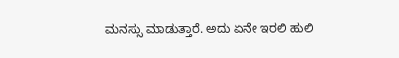ಮನಸ್ಸು ಮಾಡುತ್ತಾರೆ. ಅದು ಏನೇ ಇರಲಿ ಹುಲಿ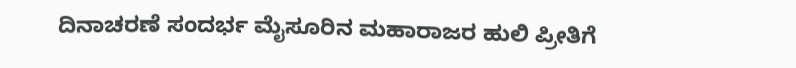ದಿನಾಚರಣೆ ಸಂದರ್ಭ ಮೈಸೂರಿನ ಮಹಾರಾಜರ ಹುಲಿ ಪ್ರೀತಿಗೆ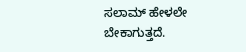ಸಲಾಮ್ ಹೇಳಲೇ ಬೇಕಾಗುತ್ತದೆ.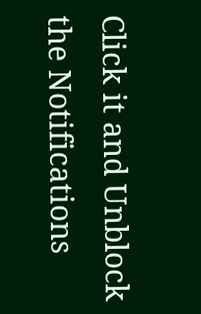Click it and Unblock the Notifications